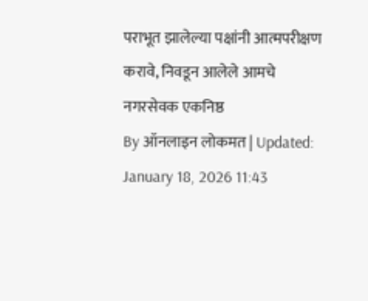पराभूत झालेल्या पक्षांनी आत्मपरीक्षण करावे, निवडून आलेले आमचे नगरसेवक एकनिष्ठ
By ऑनलाइन लोकमत | Updated: January 18, 2026 11:43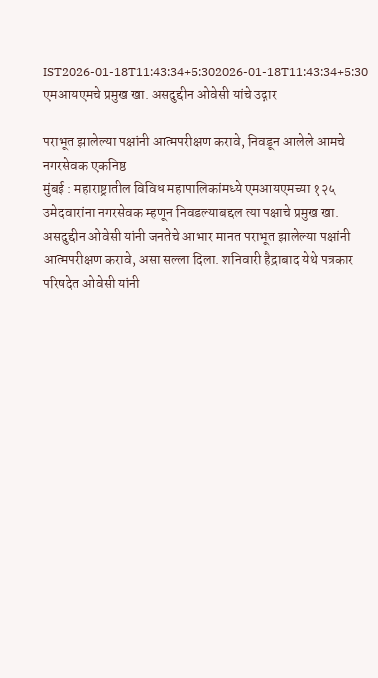IST2026-01-18T11:43:34+5:302026-01-18T11:43:34+5:30
एमआयएमचे प्रमुख खा. असदुद्दीन ओवेसी यांचे उद्गार

पराभूत झालेल्या पक्षांनी आत्मपरीक्षण करावे, निवडून आलेले आमचे नगरसेवक एकनिष्ठ
मुंबई : महाराष्ट्रातील विविध महापालिकांमध्ये एमआयएमच्या १२५ उमेदवारांना नगरसेवक म्हणून निवडल्याबद्दल त्या पक्षाचे प्रमुख खा. असदुद्दीन ओवेसी यांनी जनतेचे आभार मानत पराभूत झालेल्या पक्षांनी आत्मपरीक्षण करावे, असा सल्ला दिला. शनिवारी हैद्राबाद येथे पत्रकार परिषदेत ओवेसी यांनी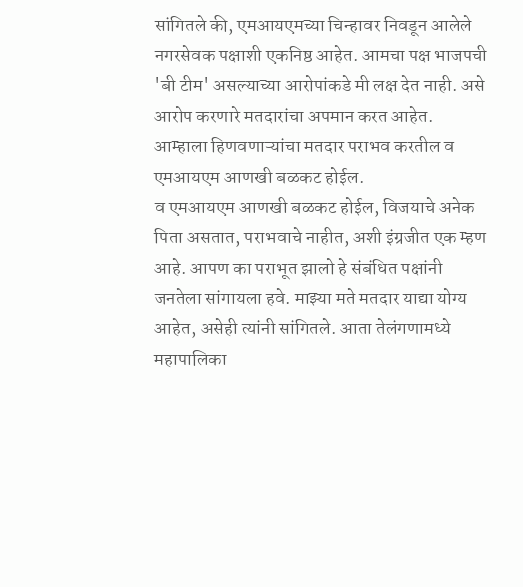सांगितले की, एमआयएमच्या चिन्हावर निवडून आलेले नगरसेवक पक्षाशी एकनिष्ठ आहेत. आमचा पक्ष भाजपची 'बी टीम' असल्याच्या आरोपांकडे मी लक्ष देत नाही. असे आरोप करणारे मतदारांचा अपमान करत आहेत. आम्हाला हिणवणाऱ्यांचा मतदार पराभव करतील व एमआयएम आणखी बळकट होईल.
व एमआयएम आणखी बळकट होईल, विजयाचे अनेक पिता असतात, पराभवाचे नाहीत, अशी इंग्रजीत एक म्हण आहे. आपण का पराभूत झालो हे संबंधित पक्षांनी जनतेला सांगायला हवे. माझ्या मते मतदार याद्या योग्य आहेत, असेही त्यांनी सांगितले. आता तेलंगणामध्ये महापालिका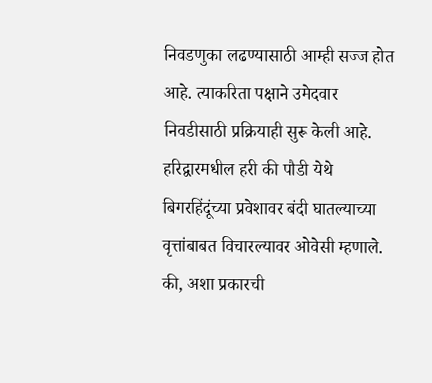निवडणुका लढण्यासाठी आम्ही सज्ज होत आहे. त्याकरिता पक्षाने उमेदवार निवडीसाठी प्रक्रियाही सुरू केली आहे.
हरिद्वारमधील हरी की पौडी येथे बिगरहिंदूंच्या प्रवेशावर बंदी घातल्याच्या वृत्तांबाबत विचारल्यावर ओवेसी म्हणाले. की, अशा प्रकारची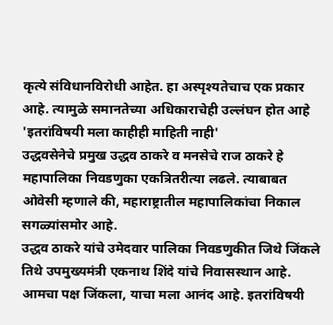कृत्ये संविधानविरोधी आहेत. हा अस्पृश्यतेचाच एक प्रकार आहे. त्यामुळे समानतेच्या अधिकाराचेही उल्लंघन होत आहे
'इतरांविषयी मला काहीही माहिती नाही'
उद्धवसेनेचे प्रमुख उद्धव ठाकरे व मनसेचे राज ठाकरे हे महापालिका निवडणुका एकत्रितरीत्या लढले. त्याबाबत ओवेसी म्हणाले की, महाराष्ट्रातील महापालिकांचा निकाल सगळ्यांसमोर आहे.
उद्धव ठाकरे यांचे उमेदवार पालिका निवडणुकीत जिथे जिंकले तिथे उपमुख्यमंत्री एकनाथ शिंदे यांचे निवासस्थान आहे. आमचा पक्ष जिंकला, याचा मला आनंद आहे. इतरांविषयी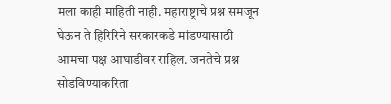मला काही माहिती नाही. महाराष्ट्राचे प्रश्न समजून घेऊन ते हिरिरिने सरकारकडे मांडण्यासाठी आमचा पक्ष आघाडीवर राहिल. जनतेचे प्रश्न सोडविण्याकरिता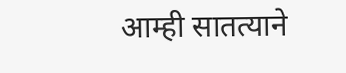आम्ही सातत्याने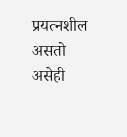प्रयत्नशील असतो असेही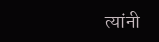त्यांनी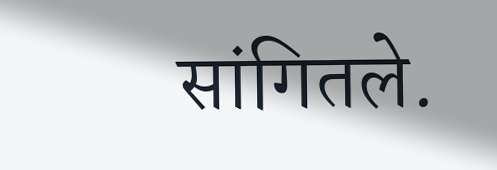सांगितले.